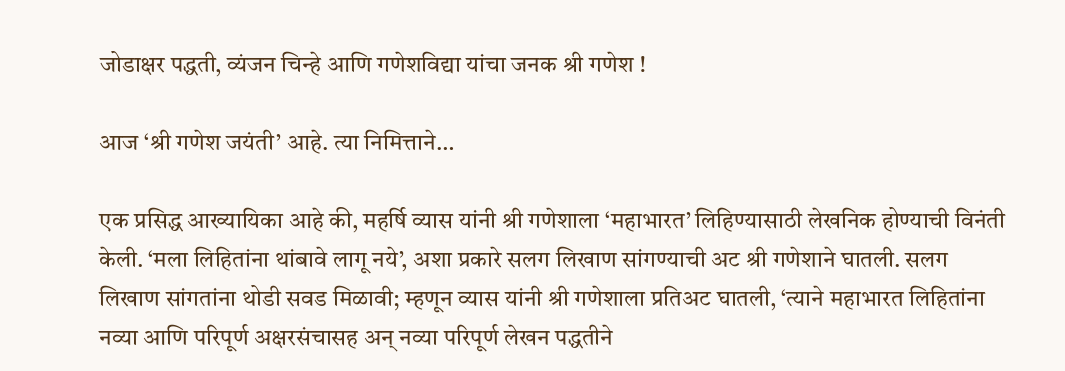जोडाक्षर पद्धती, व्यंजन चिन्हे आणि गणेशविद्या यांचा जनक श्री गणेश !

आज ‘श्री गणेश जयंती’ आहे. त्या निमित्ताने…

एक प्रसिद्ध आख्यायिका आहे की, महर्षि व्यास यांनी श्री गणेशाला ‘महाभारत’ लिहिण्यासाठी लेखनिक होण्याची विनंती केली. ‘मला लिहितांना थांबावे लागू नये’, अशा प्रकारे सलग लिखाण सांगण्याची अट श्री गणेशाने घातली. सलग लिखाण सांगतांना थोडी सवड मिळावी; म्हणून व्यास यांनी श्री गणेशाला प्रतिअट घातली, ‘त्याने महाभारत लिहितांना नव्या आणि परिपूर्ण अक्षरसंचासह अन् नव्या परिपूर्ण लेखन पद्धतीने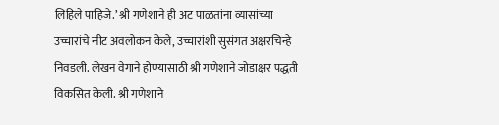लिहिले पाहिजे.’ श्री गणेशाने ही अट पाळतांना व्यासांच्या उच्चारांचे नीट अवलोकन केले, उच्चारांशी सुसंगत अक्षरचिन्हे निवडली. लेखन वेगाने होण्यासाठी श्री गणेशाने जोडाक्षर पद्धती विकसित केली. श्री गणेशाने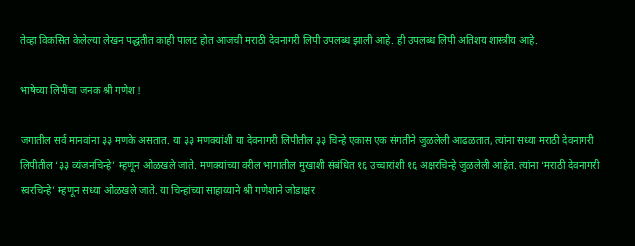तेव्हा विकसित केलेल्या लेखन पद्धतीत काही पालट होत आजची मराठी देवनागरी लिपी उपलब्ध झाली आहे. ही उपलब्ध लिपी अतिशय शास्त्रीय आहे.

भाषेच्या लिपींचा जनक श्री गणेश !

जगातील सर्व मानवांना ३३ मणके असतात. या ३३ मणक्यांशी या देवनागरी लिपीतील ३३ चिन्हे एकास एक संगतीने जुळलेली आढळतात, त्यांना सध्या मराठी देवनागरी लिपीतील ‘३३ व्यंजनचिन्हे’ म्हणून ओळखले जाते. मणक्यांच्या वरील भागातील मुखाशी संबंधित १६ उच्चारांशी १६ अक्षरचिन्हे जुळलेली आहेत. त्यांना ‘मराठी देवनागरी स्वरचिन्हे’ म्हणून सध्या ओळखले जाते. या चिन्हांच्या साहाय्याने श्री गणेशाने जोडाक्षर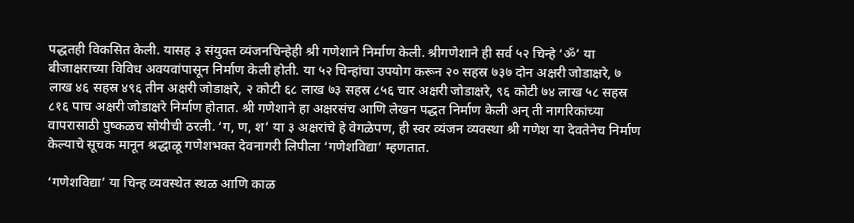पद्धतही विकसित केली. यासह ३ संयुक्त व्यंजनचिन्हेही श्री गणेशाने निर्माण केली. श्रीगणेशाने ही सर्व ५२ चिन्हे ‘ॐ’ या बीजाक्षराच्या विविध अवयवांपासून निर्माण केली होती. या ५२ चिन्हांचा उपयोग करून २० सहस्र ७३७ दोन अक्षरी जोडाक्षरे, ७ लाख ४६ सहस्र ४९६ तीन अक्षरी जोडाक्षरे, २ कोटी ६८ लाख ७३ सहस्र ८५६ चार अक्षरी जोडाक्षरे, ९६ कोटी ७४ लाख ५८ सहस्र ८१६ पाच अक्षरी जोडाक्षरे निर्माण होतात. श्री गणेशाने हा अक्षरसंच आणि लेखन पद्धत निर्माण केली अन् ती नागरिकांच्या वापरासाठी पुष्कळच सोयीची ठरली. ‘ग, ण, श’ या ३ अक्षरांचे हे वेगळेपण, ही स्वर व्यंजन व्यवस्था श्री गणेश या देवतेनेच निर्माण केल्याचे सूचक मानून श्रद्धाळू गणेशभक्त देवनागरी लिपीला ‘गणेशविद्या’ म्हणतात.

‘गणेशविद्या’ या चिन्ह व्यवस्थेत स्थळ आणि काळ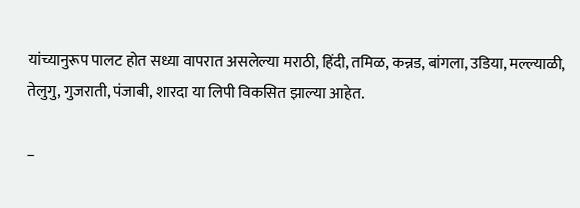यांच्यानुरूप पालट होत सध्या वापरात असलेल्या मराठी, हिंदी, तमिळ, कन्नड, बांगला, उडिया, मल्ल्याळी, तेलुगु, गुजराती, पंजाबी, शारदा या लिपी विकसित झाल्या आहेत.

–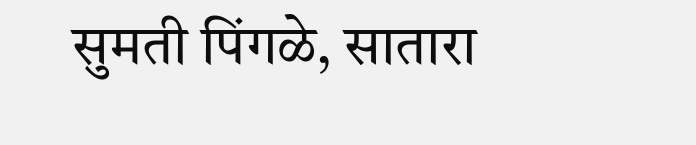सुमती पिंगळे, सातारा